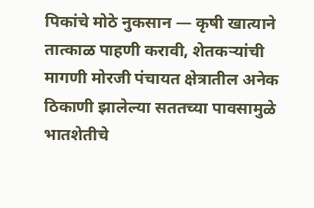पिकांचे मोठे नुकसान — कृषी खात्याने तात्काळ पाहणी करावी, शेतकऱ्यांची मागणी मोरजी पंचायत क्षेत्रातील अनेक ठिकाणी झालेल्या सततच्या पावसामुळे भातशेतीचे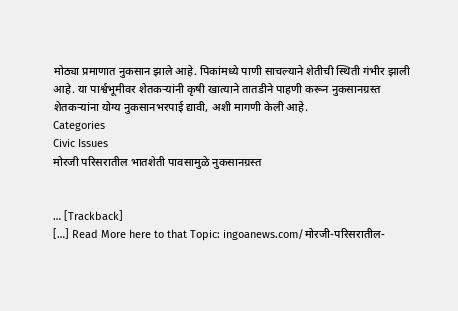मोठ्या प्रमाणात नुकसान झाले आहे. पिकांमध्ये पाणी साचल्याने शेतीची स्थिती गंभीर झाली आहे. या पार्श्वभूमीवर शेतकऱ्यांनी कृषी खात्याने तातडीने पाहणी करून नुकसानग्रस्त शेतकऱ्यांना योग्य नुकसानभरपाई द्यावी, अशी मागणी केली आहे.
Categories
Civic Issues
मोरजी परिसरातील भातशेती पावसामुळे नुकसानग्रस्त


… [Trackback]
[…] Read More here to that Topic: ingoanews.com/मोरजी-परिसरातील-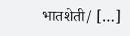भातशेती/ […]